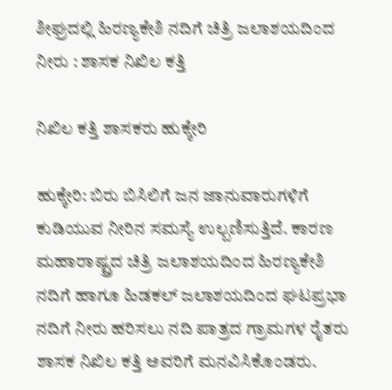ಶೀಘ್ರದಲ್ಲಿ ಹಿರಣ್ಯಕೇಶಿ ನದಿಗೆ ಚಿತ್ರಿ ಜಲಾಶಯದಿಂದ ನೀರು : ಶಾಸಕ ನಿಖಿಲ ಕತ್ತಿ

ನಿಖಿಲ ಕತ್ತಿ ಶಾಸಕರು ಹುಕ್ಕೇರಿ

ಹುಕ್ಕೇರಿ: ಬಿರು ಬಿಸಿಲಿಗೆ ಜನ ಜಾನುವಾರುಗಳಿಗೆ ಕುಡಿಯುವ ನೀರಿನ ಸಮಸ್ಯೆ ಉಲ್ಬಣಿಸುತ್ತಿದೆ. ಕಾರಣ ಮಹಾರಾಷ್ಟ್ರದ ಚಿತ್ರಿ ಜಲಾಶಯದಿಂದ ಹಿರಣ್ಯಕೇಶಿ ನದಿಗೆ ಹಾಗೂ ಹಿಡಕಲ್ ಜಲಾಶಯದಿಂದ ಘಟಪ್ರಭಾ ನದಿಗೆ ನೀರು ಹರಿಸಲು ನದಿ ಪಾತ್ರದ ಗ್ರಾಮಗಳ ರೈತರು ಶಾಸಕ ನಿಖಿಲ ಕತ್ತಿ ಅವರಿಗೆ ಮನವಿಸಿಕೊಂಡರು.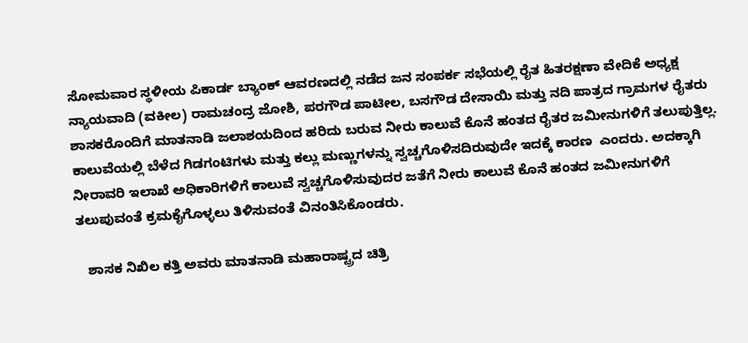ಸೋಮವಾರ ಸ್ಥಳೀಯ ಪಿಕಾರ್ಡ ಬ್ಯಾಂಕ್ ಆವರಣದಲ್ಲಿ ನಡೆದ ಜನ ಸಂಪರ್ಕ ಸಭೆಯಲ್ಲಿ ರೈತ ಹಿತರಕ್ಷಣಾ ವೇದಿಕೆ ಅಧ್ಯಕ್ಷ ನ್ಯಾಯವಾದಿ (ವಕೀಲ) ರಾಮಚಂದ್ರ ಜೋಶಿ, ಪರಗೌಡ ಪಾಟೀಲ, ಬಸಗೌಡ ದೇಸಾಯಿ ಮತ್ತು ನದಿ ಪಾತ್ರದ ಗ್ರಾಮಗಳ ರೈತರು ಶಾಸಕರೊಂದಿಗೆ ಮಾತನಾಡಿ ಜಲಾಶಯದಿಂದ ಹರಿದು ಬರುವ ನೀರು ಕಾಲುವೆ ಕೊನೆ ಹಂತದ ರೈತರ ಜಮೀನುಗಳಿಗೆ ತಲುಪುತ್ತಿಲ್ಲ. ಕಾಲುವೆಯಲ್ಲಿ ಬೆಳೆದ ಗಿಡಗಂಟಿಗಳು ಮತ್ತು ಕಲ್ಲು ಮಣ್ಣುಗಳನ್ನು ಸ್ವಚ್ಚಗೊಳಿಸದಿರುವುದೇ ಇದಕ್ಕೆ ಕಾರಣ  ಎಂದರು. ಅದಕ್ಕಾಗಿ ನೀರಾವರಿ ಇಲಾಖೆ ಅಧಿಕಾರಿಗಳಿಗೆ ಕಾಲುವೆ ಸ್ವಚ್ಚಗೊಳಿಸುವುದರ ಜತೆಗೆ ನೀರು ಕಾಲುವೆ ಕೊನೆ ಹಂತದ ಜಮೀನುಗಳಿಗೆ ತಲುಪುವಂತೆ ಕ್ರಮಕೈಗೊಳ್ಳಲು ತಿಳಿಸುವಂತೆ ವಿನಂತಿಸಿಕೊಂಡರು.

   ಶಾಸಕ ನಿಖಿಲ ಕತ್ತಿ ಅವರು ಮಾತನಾಡಿ ಮಹಾರಾಷ್ಟ್ರದ ಚಿತ್ರಿ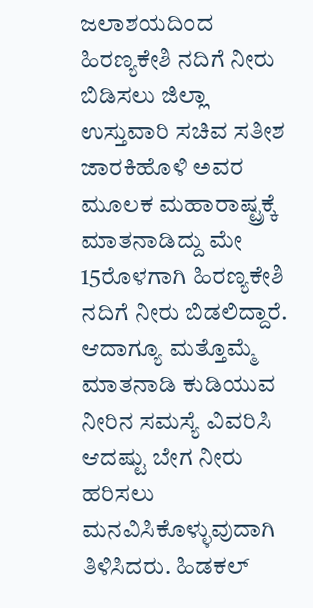ಜಲಾಶಯದಿಂದ ಹಿರಣ್ಯಕೇಶಿ ನದಿಗೆ ನೀರು ಬಿಡಿಸಲು ಜಿಲ್ಲಾ ಉಸ್ತುವಾರಿ ಸಚಿವ ಸತೀಶ ಜಾರಕಿಹೊಳಿ ಅವರ ಮೂಲಕ ಮಹಾರಾಷ್ಟ್ರಕ್ಕೆ ಮಾತನಾಡಿದ್ದು ಮೇ 15ರೊಳಗಾಗಿ ಹಿರಣ್ಯಕೇಶಿ ನದಿಗೆ ನೀರು ಬಿಡಲಿದ್ದಾರೆ. ಆದಾಗ್ಯೂ ಮತ್ತೊಮ್ಮೆ ಮಾತನಾಡಿ ಕುಡಿಯುವ ನೀರಿನ ಸಮಸ್ಯೆ ವಿವರಿಸಿ ಆದಷ್ಟು ಬೇಗ ನೀರು ಹರಿಸಲು ಮನವಿಸಿಕೊಳ್ಳುವುದಾಗಿ ತಿಳಿಸಿದರು. ಹಿಡಕಲ್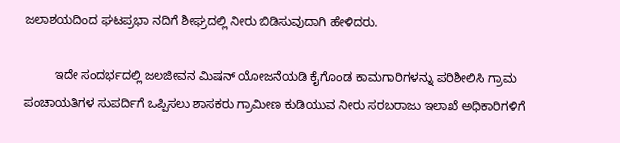ಜಲಾಶಯದಿಂದ ಘಟಪ್ರಭಾ ನದಿಗೆ ಶೀಘ್ರದಲ್ಲಿ ನೀರು ಬಿಡಿಸುವುದಾಗಿ ಹೇಳಿದರು.

         ಇದೇ ಸಂದರ್ಭದಲ್ಲಿ ಜಲಜೀವನ ಮಿಷನ್ ಯೋಜನೆಯಡಿ ಕೈಗೊಂಡ ಕಾಮಗಾರಿಗಳನ್ನು ಪರಿಶೀಲಿಸಿ ಗ್ರಾಮ ಪಂಚಾಯತಿಗಳ ಸುಪರ್ದಿಗೆ ಒಪ್ಪಿಸಲು ಶಾಸಕರು ಗ್ರಾಮೀಣ ಕುಡಿಯುವ ನೀರು ಸರಬರಾಜು ಇಲಾಖೆ ಅಧಿಕಾರಿಗಳಿಗೆ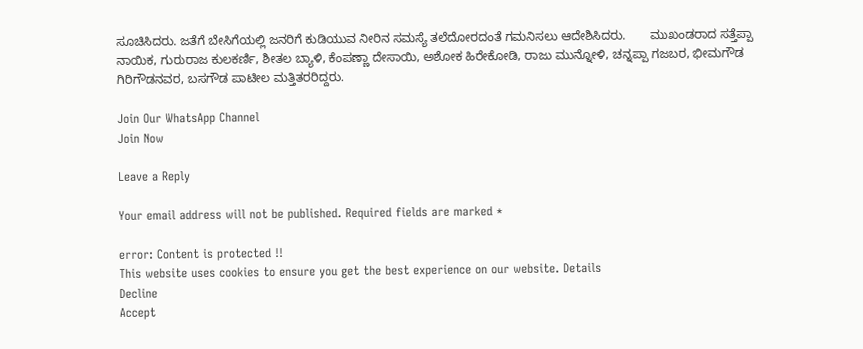ಸೂಚಿಸಿದರು. ಜತೆಗೆ ಬೇಸಿಗೆಯಲ್ಲಿ ಜನರಿಗೆ ಕುಡಿಯುವ ನೀರಿನ ಸಮಸ್ಯೆ ತಲೆದೋರದಂತೆ ಗಮನಿಸಲು ಆದೇಶಿಸಿದರು.       ಮುಖಂಡರಾದ ಸತ್ತೆಪ್ಪಾ ನಾಯಿಕ, ಗುರುರಾಜ ಕುಲಕರ್ಣಿ, ಶೀತಲ ಬ್ಯಾಳಿ, ಕೆಂಪಣ್ಣಾ ದೇಸಾಯಿ, ಅಶೋಕ ಹಿರೇಕೋಡಿ, ರಾಜು ಮುನ್ನೋಳಿ, ಚನ್ನಪ್ಪಾ ಗಜಬರ, ಭೀಮಗೌಡ ಗಿರಿಗೌಡನವರ, ಬಸಗೌಡ ಪಾಟೀಲ ಮತ್ತಿತರರಿದ್ದರು.

Join Our WhatsApp Channel
Join Now

Leave a Reply

Your email address will not be published. Required fields are marked *

error: Content is protected !!
This website uses cookies to ensure you get the best experience on our website. Details
Decline
Accept